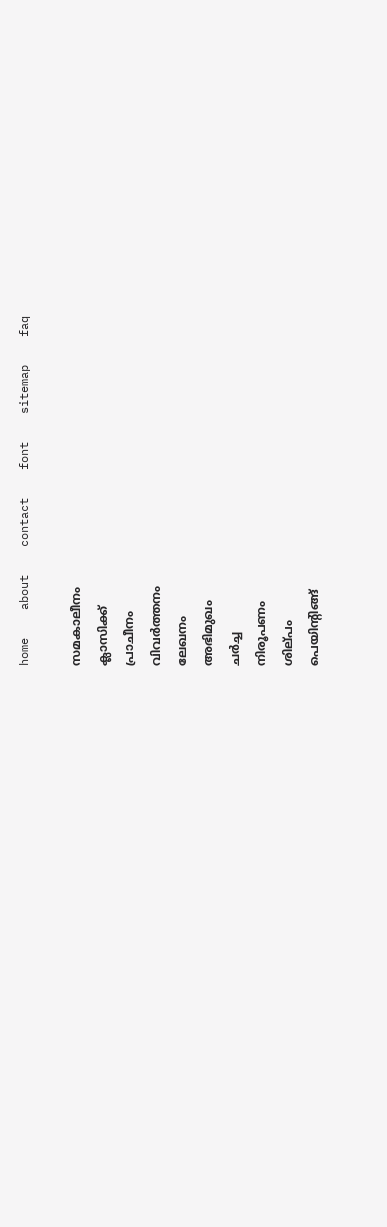home    about    contact    font    sitemap    faq

സമകാലീനം
ക്ലാസിക്ക്‌
പ്രാചീനം
വിവര്‍ത്തനം
ലേഖനം
അഭിമുഖം
ചര്‍ച്ച
നിരൂപണം
ശില്‌പം
പെയിന്റിങ്ങ്‌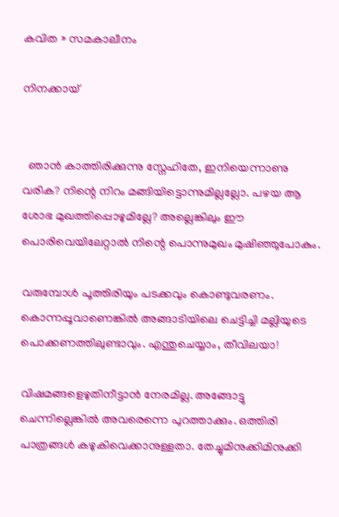കവിത » സമകാലീനം

നിനക്കായ്


  ഞാന്‍ കാത്തിരിക്കുന്നു സ്നേഹിതേ, ഇനിയെന്നാണു വരിക? നിന്റെ നിറം മങ്ങിയിട്ടൊന്നുമില്ലല്ലോ. പഴയ ആ ശോഭ മുഖത്തിപ്പൊഴുമില്ലേ? അല്ലെങ്കിലും ഈ പൊരിവെയിലേറ്റാല്‍ നിന്റെ പൊന്നുമുഖം മുഷിഞ്ഞുപോകും.

വരുമ്പോള്‍ പൂത്തിരിയും പടക്കവും കൊണ്ടുവരണം. കൊന്നപ്പൂവാണെങ്കില്‍ അങ്ങാടിയിലെ ചെട്ടിച്ചി മല്ലിയുടെ പൊക്കണത്തിലുണ്ടാവും. എന്തുചെയ്യാം, തീവിലയാ!

വിഷമങ്ങളെഴുതിനീട്ടാന്‍ നേരമില്ല. അങ്ങോട്ടു ചെന്നില്ലെങ്കില്‍ അവരെന്നെ പുറത്താക്കും. ഒത്തിരി പാത്രങ്ങള്‍ കഴുകിവെക്കാനുള്ളതാ. തേച്ചുമിനുക്കിമിനുക്കി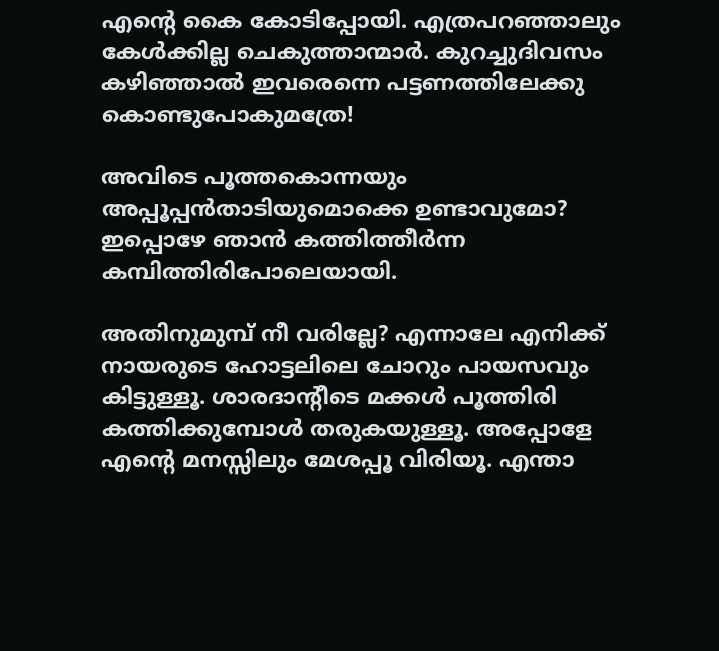എന്റെ കൈ കോടിപ്പോയി. എത്രപറഞ്ഞാലും കേള്‍ക്കില്ല ചെകുത്താന്മാര്‍. കുറച്ചുദിവസം കഴിഞ്ഞാല്‍ ഇവരെന്നെ പട്ടണത്തിലേക്കു കൊണ്ടുപോകുമത്രേ!

അവിടെ പൂത്തകൊന്നയും അപ്പൂപ്പന്‍താടിയുമൊക്കെ ഉണ്ടാവുമോ? ഇപ്പൊഴേ ഞാന്‍ കത്തിത്തീര്‍ന്ന കമ്പിത്തിരിപോലെയായി.

അതിനുമുമ്പ് നീ വരില്ലേ? എന്നാലേ എനിക്ക് നായരുടെ ഹോട്ടലിലെ ചോറും പായസവും കിട്ടുള്ളൂ. ശാരദാന്റീടെ മക്കള്‍ പൂത്തിരി കത്തിക്കുമ്പോള്‍ തരുകയുള്ളൂ. അപ്പോളേ എന്റെ മനസ്സിലും മേശപ്പൂ വിരിയൂ. എന്താ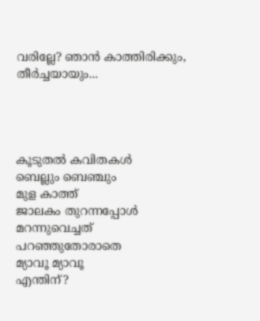വരില്ലേ? ഞാന്‍ കാത്തിരിക്കും, തീര്‍ച്ചയായും...




കൂടുതല്‍ കവിതകള്‍
ബെല്ലും ബെഞ്ചും
മുള കാത്ത്
ജാലകം തുറന്നപ്പോള്‍
മറന്നുവെച്ചത്
പറഞ്ഞുതോരാതെ
മ്യാവൂ മ്യാവൂ
എന്തിന്?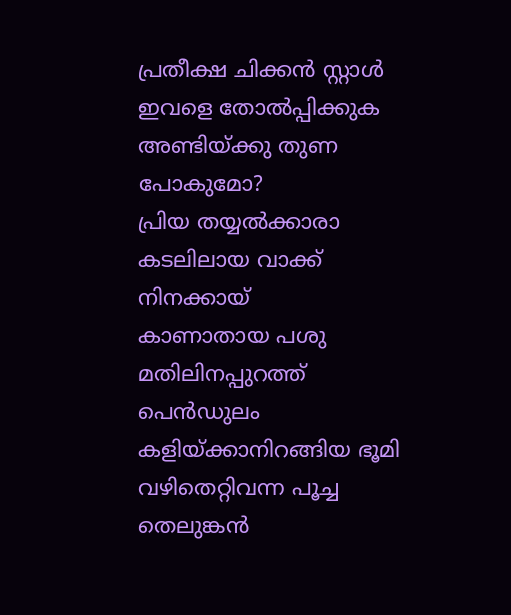പ്രതീക്ഷ ചിക്കന്‍ സ്റ്റാള്‍
ഇവളെ തോല്‍പ്പിക്കുക
അണ്ടിയ്‌ക്കു തുണ പോകുമോ?
പ്രിയ തയ്യല്‍ക്കാരാ
കടലിലായ വാക്ക്
നിനക്കായ്
കാണാതായ പശു
മതിലിനപ്പുറത്ത്
പെന്‍ഡുലം
കളിയ്ക്കാനിറങ്ങിയ ഭൂമി
വഴിതെറ്റിവന്ന പൂച്ച
തെലുങ്കന്‍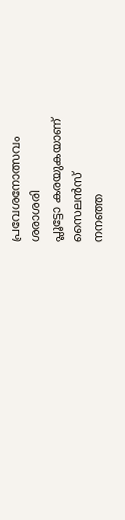പ്രവേശനോത്സവം
ശരാശരി
പ്ലൂട്ടോ കരയുകയാണ്
സൈലന്‍സ്
നനഞ്ഞ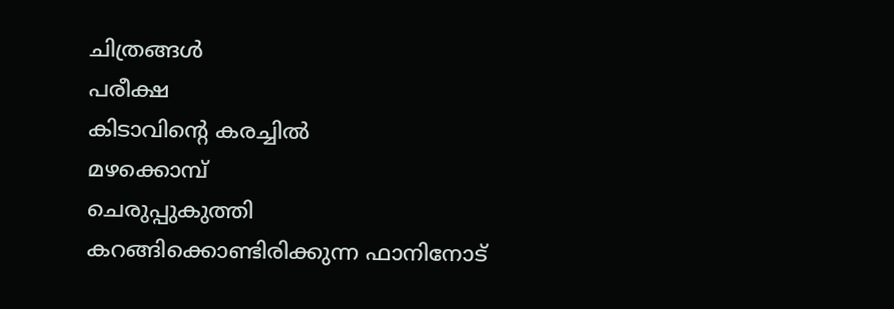ചിത്രങ്ങള്‍
പരീക്ഷ
കിടാവിന്റെ കരച്ചില്‍
മഴക്കൊമ്പ്
ചെരുപ്പുകുത്തി
കറങ്ങിക്കൊണ്ടിരിക്കുന്ന ഫാനിനോട്‌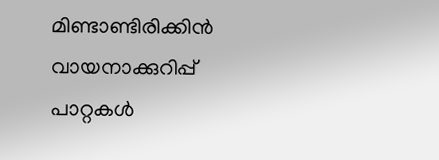മിണ്ടാണ്ടിരിക്കിന്‍
വായനാക്കുറിപ്പ്‌
പാറ്റകള്‍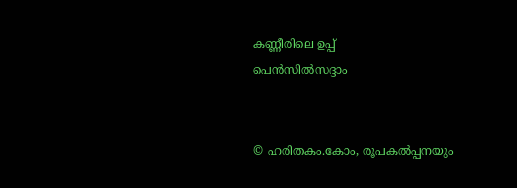കണ്ണീരിലെ ഉപ്പ്‌
പെന്‍സില്‍സദ്ദാം


© ഹരിതകം.കോം, രൂപകല്‍പ്പനയും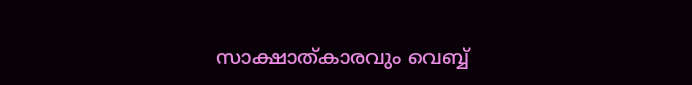സാക്ഷാത്കാരവും വെബ്ബ്‌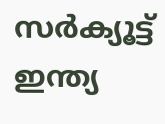സര്‍ക്യൂട്ട്‌ ഇന്ത്യ